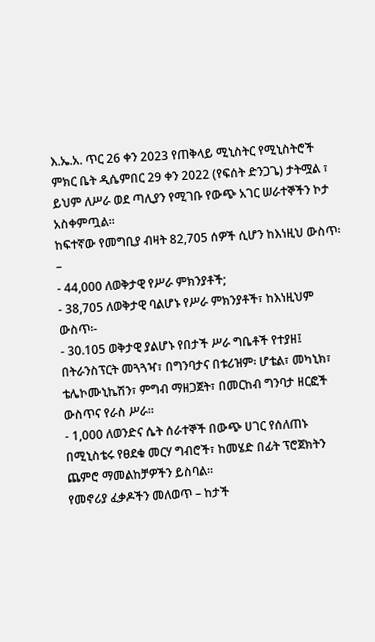እ.ኤ.አ. ጥር 26 ቀን 2023 የጠቅላይ ሚኒስትር የሚኒስትሮች ምክር ቤት ዲሴምበር 29 ቀን 2022 (የፍሰት ድንጋጌ) ታትሟል ፣ ይህም ለሥራ ወደ ጣሊያን የሚገቡ የውጭ አገር ሠራተኞችን ኮታ አስቀምጧል።
ከፍተኛው የመግቢያ ብዛት 82,705 ሰዎች ሲሆን ከእነዚህ ውስጥ፡–
- 44,000 ለወቅታዊ የሥራ ምክንያቶች;
- 38,705 ለወቅታዊ ባልሆኑ የሥራ ምክንያቶች፣ ከእነዚህም ውስጥ፡-
- 30.105 ወቅታዊ ያልሆኑ የበታች ሥራ ግቤቶች የተያዘ፤ በትራንስፕርት መጓጓዣ፣ በግንባታና በቱሪዝም፡ ሆቴል፣ መካኒክ፣ ቴሌኮሙኒኬሽን፣ ምግብ ማዘጋጀት፣ በመርከብ ግንባታ ዘርፎች ውስጥና የራስ ሥራ።
- 1,000 ለወንድና ሴት ሰራተኞች በውጭ ሀገር የሰለጠኑ በሚኒስቴሩ የፀደቁ መርሃ ግብሮች፣ ከመሄድ በፊት ፕሮጀክትን ጨምሮ ማመልከቻዎችን ይስባል።
የመኖሪያ ፈቃዶችን መለወጥ – ከታች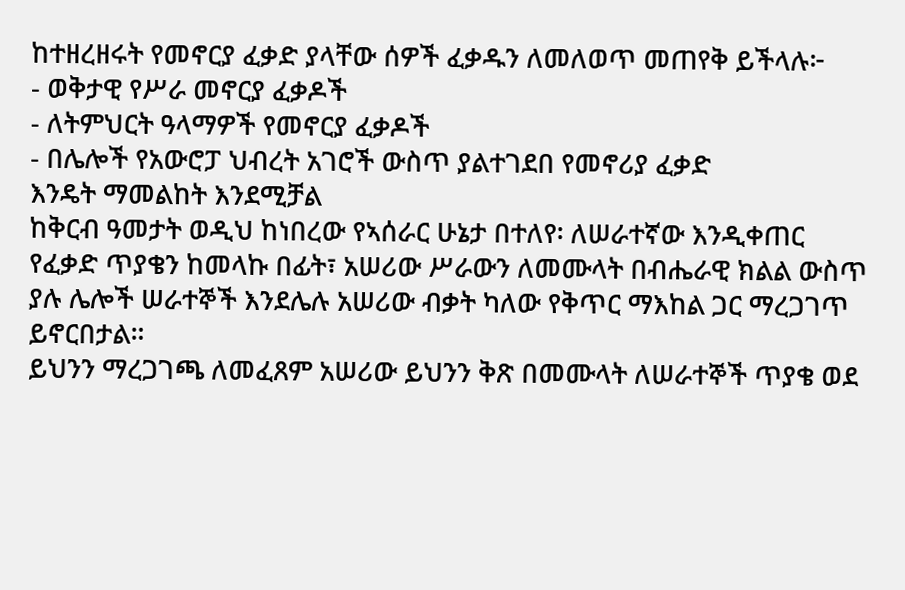ከተዘረዘሩት የመኖርያ ፈቃድ ያላቸው ሰዎች ፈቃዱን ለመለወጥ መጠየቅ ይችላሉ፦
- ወቅታዊ የሥራ መኖርያ ፈቃዶች
- ለትምህርት ዓላማዎች የመኖርያ ፈቃዶች
- በሌሎች የአውሮፓ ህብረት አገሮች ውስጥ ያልተገደበ የመኖሪያ ፈቃድ
እንዴት ማመልከት እንደሚቻል
ከቅርብ ዓመታት ወዲህ ከነበረው የኣሰራር ሁኔታ በተለየ፡ ለሠራተኛው እንዲቀጠር የፈቃድ ጥያቄን ከመላኩ በፊት፣ አሠሪው ሥራውን ለመሙላት በብሔራዊ ክልል ውስጥ ያሉ ሌሎች ሠራተኞች እንደሌሉ አሠሪው ብቃት ካለው የቅጥር ማእከል ጋር ማረጋገጥ ይኖርበታል።
ይህንን ማረጋገጫ ለመፈጸም አሠሪው ይህንን ቅጽ በመሙላት ለሠራተኞች ጥያቄ ወደ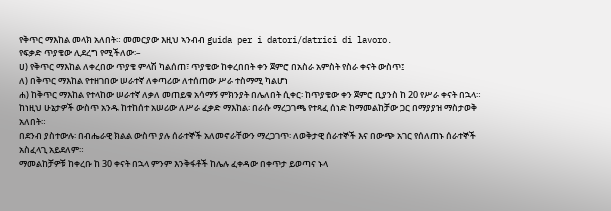የቅጥር ማእከል መላክ አለበት። መመርያው እዚህ ኣንብብ guida per i datori/datrici di lavoro.
የፍቃድ ጥያቄው ሊደረግ የሚችለው፡–
ሀ) የቅጥር ማእከል ለቀረበው ጥያቄ ምላሽ ካልሰጠ፣ ጥያቄው ከቀረበበት ቀን ጀምሮ በአስራ አምስት የስራ ቀናት ውስጥ፤
ለ) በቅጥር ማእከል የተዘገበው ሠራተኛ ለቀጣሪው ለተሰጠው ሥራ ተስማሚ ካልሆነ
ሐ) ከቅጥር ማእከል የተላከው ሠራተኛ ለቃለ መጠይቁ አሳማኝ ምክንያት በሌለበት ሲቀር፡ ከጥያቄው ቀን ጀምሮ ቢያንስ ከ 20 የሥራ ቀናት በኋላ።
ከነዚህ ሁኔታዎች ውስጥ አንዱ ከተከሰተ አሠሪው ለሥራ ፈቃድ ማእከል፡ በራሱ ማረጋገጫ የተጻፈ ሰነድ ከማመልከቻው ጋር በማያያዝ ማስታወቅ አለበት።
በደንብ ያስተውሉ፡ በብሔራዊ ክልል ውስጥ ያሉ ሰራተኞች አለመኖራቸውን ማረጋገጥ፡ ለወቅታዊ ሰራተኞች እና በውጭ አገር የሰለጠኑ ሰራተኞች አስፈላጊ አይደለም።
ማመልከቻዎቹ ከቀረቡ ከ 30 ቀናት በኋላ ምንም እንቅፋቶች ከሌሉ ፈቀዳው በቀጥታ ይወጣና ኑላ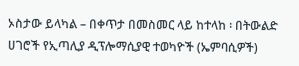ኦስታው ይላካል – በቀጥታ በመስመር ላይ ከተላከ ፡ በትውልድ ሀገሮች የኢጣሊያ ዲፕሎማሲያዊ ተወካዮች (ኤምባሲዎች)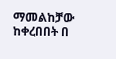ማመልከቻው ከቀረበበት በ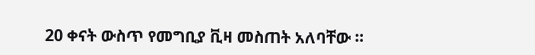20 ቀናት ውስጥ የመግቢያ ቪዛ መስጠት አለባቸው ።